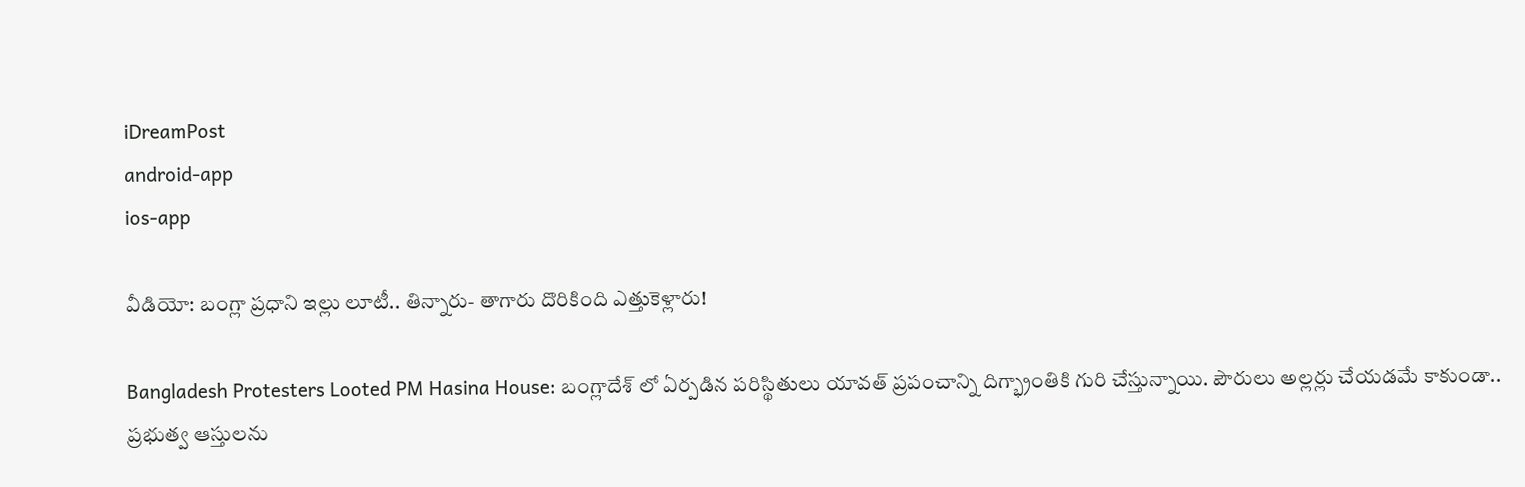iDreamPost
android-app
ios-app

వీడియో: బంగ్లా ప్రధాని ఇల్లు లూటీ.. తిన్నారు- తాగారు దొరికింది ఎత్తుకెళ్లారు!

Bangladesh Protesters Looted PM Hasina House: బంగ్లాదేశ్ లో ఏర్పడిన పరిస్థితులు యావత్ ప్రపంచాన్ని దిగ్భ్రాంతికి గురి చేస్తున్నాయి. పౌరులు అల్లర్లు చేయడమే కాకుండా.. ప్రభుత్వ ఆస్తులను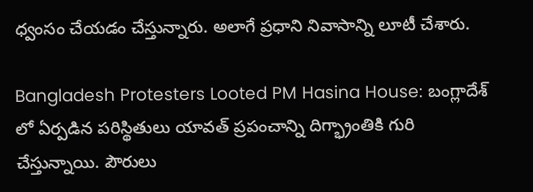ధ్వంసం చేయడం చేస్తున్నారు. అలాగే ప్రధాని నివాసాన్ని లూటీ చేశారు.

Bangladesh Protesters Looted PM Hasina House: బంగ్లాదేశ్ లో ఏర్పడిన పరిస్థితులు యావత్ ప్రపంచాన్ని దిగ్భ్రాంతికి గురి చేస్తున్నాయి. పౌరులు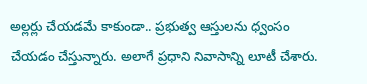అల్లర్లు చేయడమే కాకుండా.. ప్రభుత్వ ఆస్తులను ధ్వంసం చేయడం చేస్తున్నారు. అలాగే ప్రధాని నివాసాన్ని లూటీ చేశారు.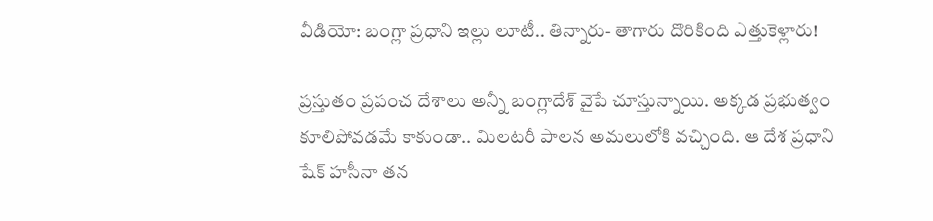వీడియో: బంగ్లా ప్రధాని ఇల్లు లూటీ.. తిన్నారు- తాగారు దొరికింది ఎత్తుకెళ్లారు!

ప్రస్తుతం ప్రపంచ దేశాలు అన్నీ బంగ్లాదేశ్ వైపే చూస్తున్నాయి. అక్కడ ప్రభుత్వం కూలిపోవడమే కాకుండా.. మిలటరీ పాలన అమలులోకి వచ్చింది. ఆ దేశ ప్రధాని షేక్ హసీనా తన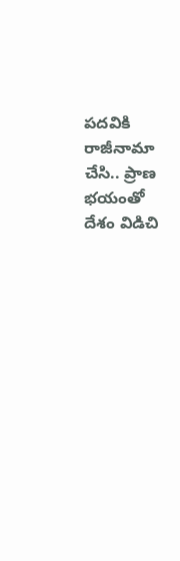పదవికి రాజీనామా చేసి.. ప్రాణ భయంతో దేశం విడిచి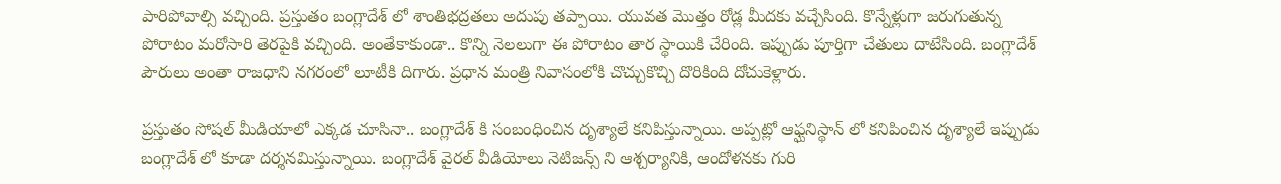పారిపోవాల్సి వచ్చింది. ప్రస్తుతం బంగ్లాదేశ్ లో శాంతిభద్రతలు అదుపు తప్పాయి. యువత మొత్తం రోడ్ల మీదకు వచ్చేసింది. కొన్నేళ్లుగా జరుగుతున్న పోరాటం మరోసారి తెరపైకి వచ్చింది. అంతేకాకుండా.. కొన్ని నెలలుగా ఈ పోరాటం తార స్థాయికి చేరింది. ఇప్పుడు పూర్తిగా చేతులు దాటేసింది. బంగ్లాదేశ్ పౌరులు అంతా రాజధాని నగరంలో లూటీకి దిగారు. ప్రధాన మంత్రి నివాసంలోకి చొచ్చుకొచ్చి దొరికింది దోచుకెళ్లారు.

ప్రస్తుతం సోషల్ మీడియాలో ఎక్కడ చూసినా.. బంగ్లాదేశ్ కి సంబంధించిన దృశ్యాలే కనిపిస్తున్నాయి. అప్పట్లో ఆఫ్ఘనిస్థాన్ లో కనిపించిన దృశ్యాలే ఇప్పుడు బంగ్లాదేశ్ లో కూడా దర్శనమిస్తున్నాయి. బంగ్లాదేశ్ వైరల్ వీడియోలు నెటిజన్స్ ని ఆశ్చర్యానికి, ఆందోళనకు గురి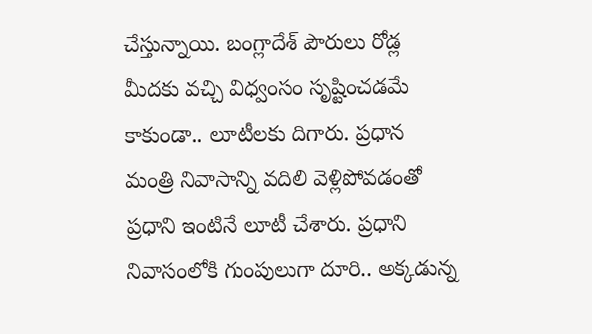చేస్తున్నాయి. బంగ్లాదేశ్ పౌరులు రోడ్ల మీదకు వచ్చి విధ్వంసం సృష్టించడమే కాకుండా.. లూటీలకు దిగారు. ప్రధాన మంత్రి నివాసాన్ని వదిలి వెళ్లిపోవడంతో ప్రధాని ఇంటినే లూటీ చేశారు. ప్రధాని నివాసంలోకి గుంపులుగా దూరి.. అక్కడున్న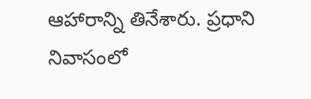ఆహారాన్ని తినేశారు. ప్రధాని నివాసంలో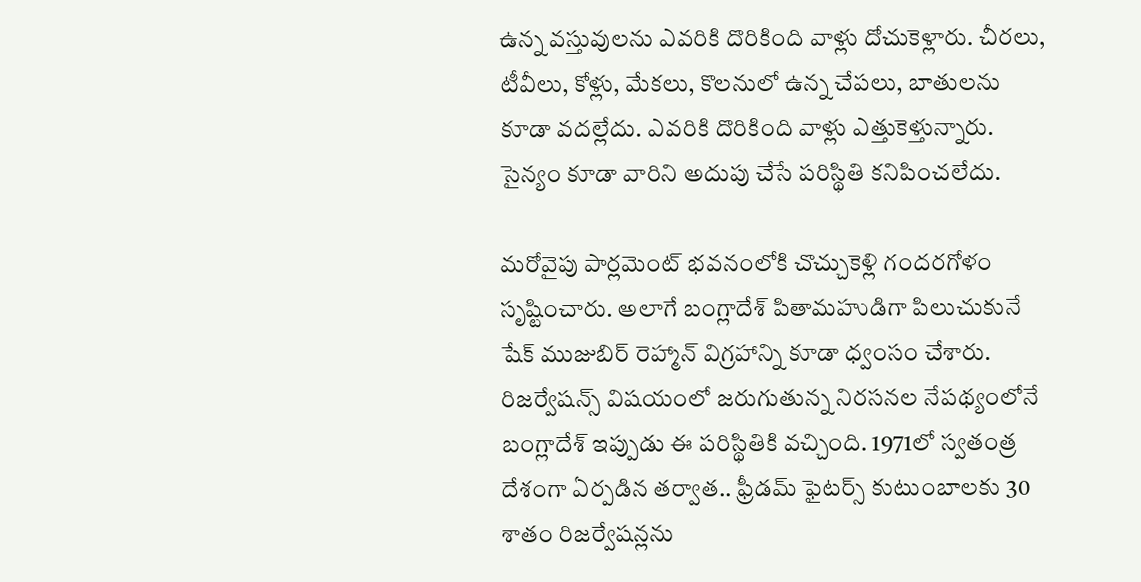ఉన్న వస్తువులను ఎవరికి దొరికింది వాళ్లు దోచుకెళ్లారు. చీరలు, టీవీలు, కోళ్లు, మేకలు, కొలనులో ఉన్న చేపలు, బాతులను కూడా వదల్లేదు. ఎవరికి దొరికింది వాళ్లు ఎత్తుకెళ్తున్నారు. సైన్యం కూడా వారిని అదుపు చేసే పరిస్థితి కనిపించలేదు.

మరోవైపు పార్లమెంట్ భవనంలోకి చొచ్చుకెళ్లి గందరగోళం సృష్టించారు. అలాగే బంగ్లాదేశ్ పితామహుడిగా పిలుచుకునే షేక్ ముజుబిర్ రెహ్మాన్ విగ్రహాన్ని కూడా ధ్వంసం చేశారు. రిజర్వేషన్స్ విషయంలో జరుగుతున్న నిరసనల నేపథ్యంలోనే బంగ్లాదేశ్ ఇప్పుడు ఈ పరిస్థితికి వచ్చింది. 1971లో స్వతంత్ర దేశంగా ఏర్పడిన తర్వాత.. ఫ్రీడమ్ ఫైటర్స్ కుటుంబాలకు 30 శాతం రిజర్వేషన్లను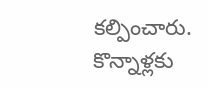కల్పించారు. కొన్నాళ్లకు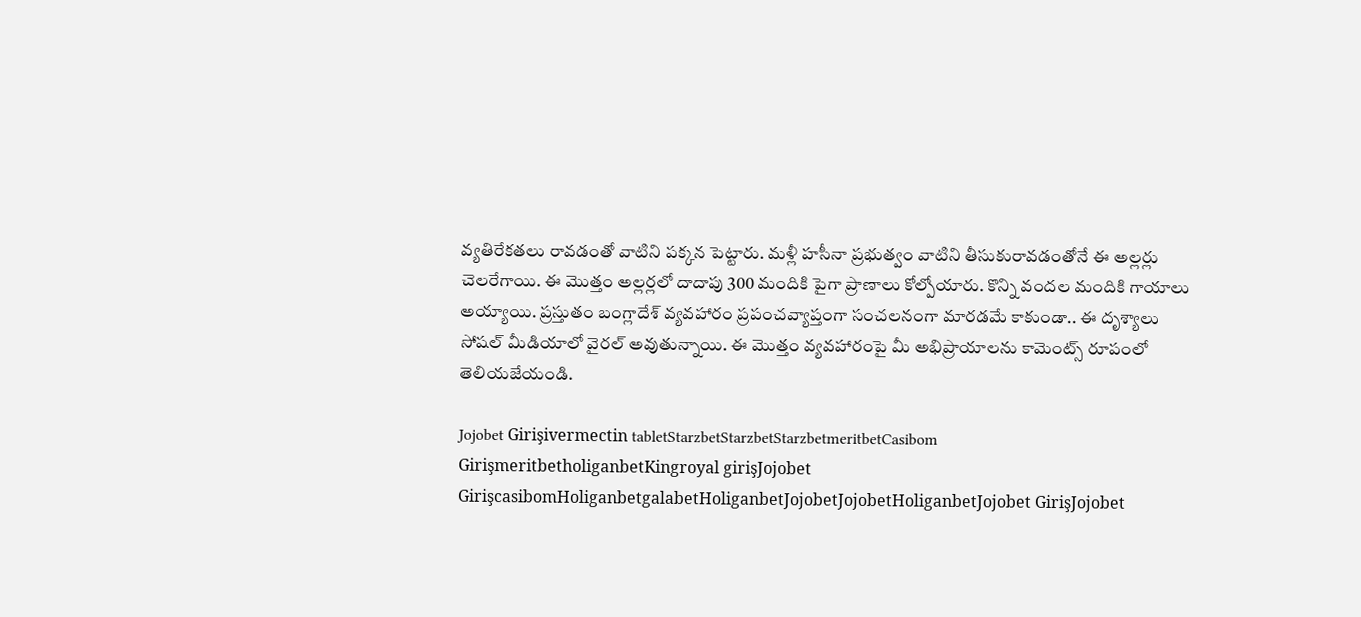వ్యతిరేకతలు రావడంతో వాటిని పక్కన పెట్టారు. మళ్లీ హసీనా ప్రభుత్వం వాటిని తీసుకురావడంతోనే ఈ అల్లర్లు చెలరేగాయి. ఈ మొత్తం అల్లర్లలో దాదాపు 300 మందికి పైగా ప్రాణాలు కోల్పోయారు. కొన్ని వందల మందికి గాయాలు అయ్యాయి. ప్రస్తుతం బంగ్లాదేశ్ వ్యవహారం ప్రపంచవ్యాప్తంగా సంచలనంగా మారడమే కాకుండా.. ఈ దృశ్యాలు సోషల్ మీడియాలో వైరల్ అవుతున్నాయి. ఈ మొత్తం వ్యవహారంపై మీ అభిప్రాయాలను కామెంట్స్ రూపంలో తెలియజేయండి.

Jojobet Girişivermectin tabletStarzbetStarzbetStarzbetmeritbetCasibom GirişmeritbetholiganbetKingroyal girişJojobet GirişcasibomHoliganbetgalabetHoliganbetJojobetJojobetHoliganbetJojobet GirişJojobet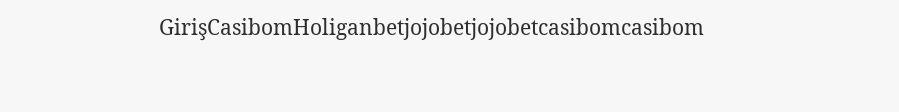GirişCasibomHoliganbetjojobetjojobetcasibomcasibom